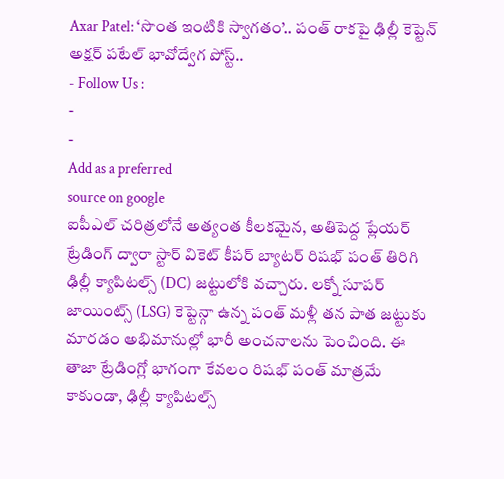Axar Patel: ‘సొంత ఇంటికి స్వాగతం’.. పంత్ రాకపై ఢిల్లీ కెప్టెన్ అక్షర్ పటేల్ భావోద్వేగ పోస్ట్..
- Follow Us :
-
-
Add as a preferred
source on google
ఐపీఎల్ చరిత్రలోనే అత్యంత కీలకమైన, అతిపెద్ద ప్లేయర్ ట్రేడింగ్ ద్వారా స్టార్ వికెట్ కీపర్ బ్యాటర్ రిషభ్ పంత్ తిరిగి ఢిల్లీ క్యాపిటల్స్ (DC) జట్టులోకి వచ్చారు. లక్నో సూపర్ జాయింట్స్ (LSG) కెప్టెన్గా ఉన్న పంత్ మళ్లీ తన పాత జట్టుకు మారడం అభిమానుల్లో భారీ అంచనాలను పెంచింది. ఈ తాజా ట్రేడింగ్లో భాగంగా కేవలం రిషభ్ పంత్ మాత్రమే కాకుండా, ఢిల్లీ క్యాపిటల్స్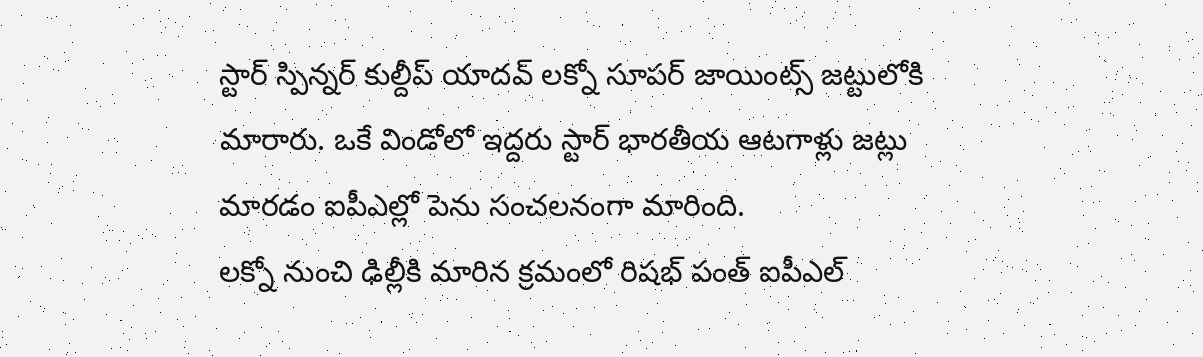స్టార్ స్పిన్నర్ కుల్దీప్ యాదవ్ లక్నో సూపర్ జాయింట్స్ జట్టులోకి మారారు. ఒకే విండోలో ఇద్దరు స్టార్ భారతీయ ఆటగాళ్లు జట్లు మారడం ఐపీఎల్లో పెను సంచలనంగా మారింది.
లక్నో నుంచి ఢిల్లీకి మారిన క్రమంలో రిషభ్ పంత్ ఐపీఎల్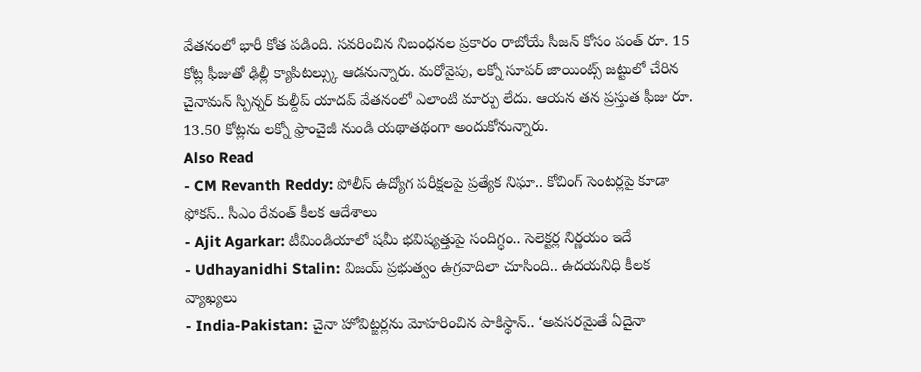వేతనంలో భారీ కోత పడింది. సవరించిన నిబంధనల ప్రకారం రాబోయే సీజన్ కోసం పంత్ రూ. 15 కోట్ల ఫీజుతో ఢిల్లీ క్యాపిటల్స్కు ఆడనున్నారు. మరోవైపు, లక్నో సూపర్ జాయింట్స్ జట్టులో చేరిన చైనామన్ స్పిన్నర్ కుల్దీప్ యాదవ్ వేతనంలో ఎలాంటి మార్పు లేదు. ఆయన తన ప్రస్తుత ఫీజు రూ. 13.50 కోట్లను లక్నో ఫ్రాంచైజీ నుండి యథాతథంగా అందుకోనున్నారు.
Also Read
- CM Revanth Reddy: పోలీస్ ఉద్యోగ పరీక్షలపై ప్రత్యేక నిఘా.. కోచింగ్ సెంటర్లపై కూడా ఫోకస్.. సీఎం రేవంత్ కీలక ఆదేశాలు
- Ajit Agarkar: టీమిండియాలో షమీ భవిష్యత్తుపై సందిగ్ధం.. సెలెక్టర్ల నిర్ణయం ఇదే
- Udhayanidhi Stalin: విజయ్ ప్రభుత్వం ఉగ్రవాదిలా చూసింది.. ఉదయనిధి కీలక వ్యాఖ్యలు
- India-Pakistan: చైనా హోవిట్జర్లను మోహరించిన పాకిస్థాన్.. ‘అవసరమైతే ఏదైనా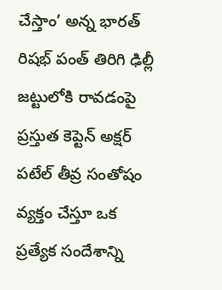చేస్తాం’ అన్న భారత్
రిషభ్ పంత్ తిరిగి ఢిల్లీ జట్టులోకి రావడంపై ప్రస్తుత కెప్టెన్ అక్షర్ పటేల్ తీవ్ర సంతోషం వ్యక్తం చేస్తూ ఒక ప్రత్యేక సందేశాన్ని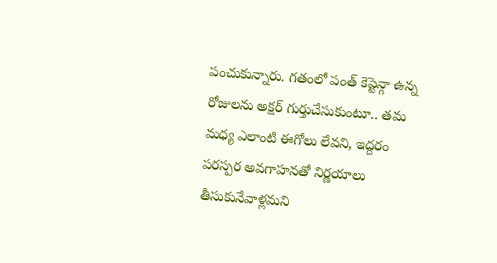పంచుకున్నారు. గతంలో పంత్ కెప్టెన్గా ఉన్న రోజులను అక్షర్ గుర్తుచేసుకుంటూ.. తమ మధ్య ఎలాంటి ఈగోలు లేవని, ఇద్దరం పరస్పర అవగాహనతో నిర్ణయాలు తీసుకునేవాళ్లమని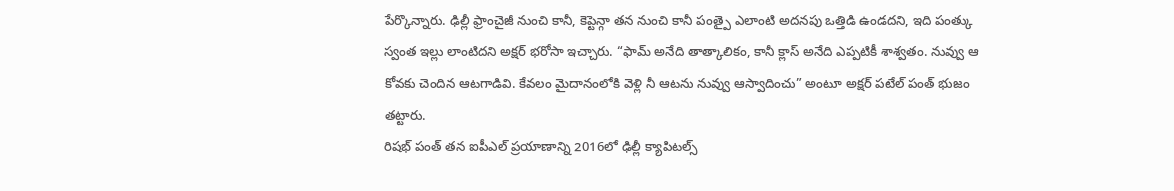పేర్కొన్నారు. ఢిల్లీ ఫ్రాంచైజీ నుంచి కానీ, కెప్టెన్గా తన నుంచి కానీ పంత్పై ఎలాంటి అదనపు ఒత్తిడి ఉండదని, ఇది పంత్కు స్వంత ఇల్లు లాంటిదని అక్షర్ భరోసా ఇచ్చారు. “ఫామ్ అనేది తాత్కాలికం, కానీ క్లాస్ అనేది ఎప్పటికీ శాశ్వతం. నువ్వు ఆ కోవకు చెందిన ఆటగాడివి. కేవలం మైదానంలోకి వెళ్లి నీ ఆటను నువ్వు ఆస్వాదించు” అంటూ అక్షర్ పటేల్ పంత్ భుజం తట్టారు.
రిషభ్ పంత్ తన ఐపీఎల్ ప్రయాణాన్ని 2016లో ఢిల్లీ క్యాపిటల్స్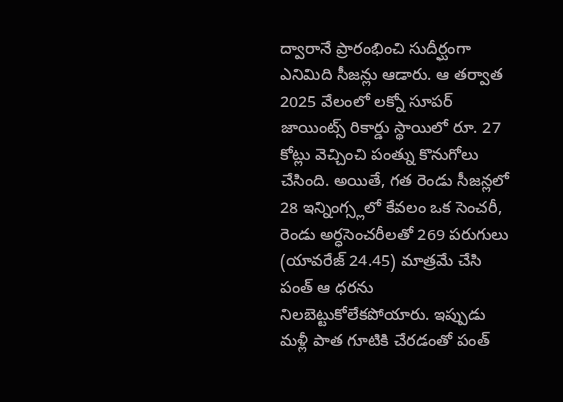ద్వారానే ప్రారంభించి సుదీర్ఘంగా ఎనిమిది సీజన్లు ఆడారు. ఆ తర్వాత 2025 వేలంలో లక్నో సూపర్ జాయింట్స్ రికార్డు స్థాయిలో రూ. 27 కోట్లు వెచ్చించి పంత్ను కొనుగోలు చేసింది. అయితే, గత రెండు సీజన్లలో 28 ఇన్నింగ్స్లలో కేవలం ఒక సెంచరీ, రెండు అర్ధసెంచరీలతో 269 పరుగులు (యావరేజ్ 24.45) మాత్రమే చేసి పంత్ ఆ ధరను నిలబెట్టుకోలేకపోయారు. ఇప్పుడు మళ్లీ పాత గూటికి చేరడంతో పంత్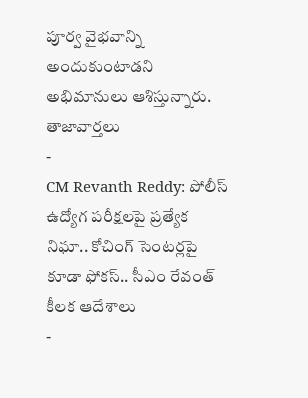పూర్వ వైభవాన్ని అందుకుంటాడని అభిమానులు ఆశిస్తున్నారు.
తాజావార్తలు
-
CM Revanth Reddy: పోలీస్ ఉద్యోగ పరీక్షలపై ప్రత్యేక నిఘా.. కోచింగ్ సెంటర్లపై కూడా ఫోకస్.. సీఎం రేవంత్ కీలక ఆదేశాలు
-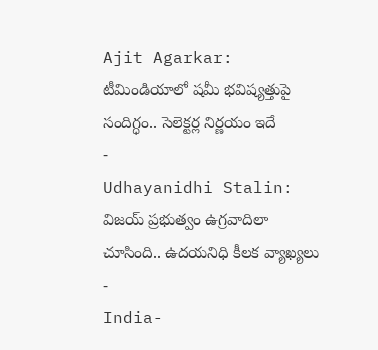Ajit Agarkar: టీమిండియాలో షమీ భవిష్యత్తుపై సందిగ్ధం.. సెలెక్టర్ల నిర్ణయం ఇదే
-
Udhayanidhi Stalin: విజయ్ ప్రభుత్వం ఉగ్రవాదిలా చూసింది.. ఉదయనిధి కీలక వ్యాఖ్యలు
-
India-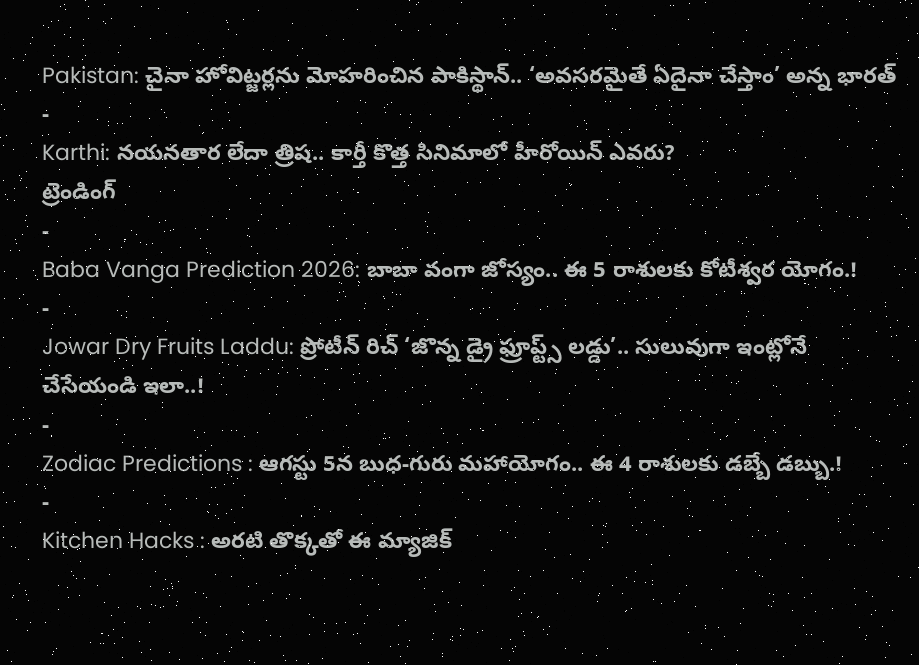Pakistan: చైనా హోవిట్జర్లను మోహరించిన పాకిస్థాన్.. ‘అవసరమైతే ఏదైనా చేస్తాం’ అన్న భారత్
-
Karthi: నయనతార లేదా త్రిష.. కార్తీ కొత్త సినిమాలో హీరోయిన్ ఎవరు?
ట్రెండింగ్
-
Baba Vanga Prediction 2026: బాబా వంగా జోస్యం.. ఈ 5 రాశులకు కోటీశ్వర యోగం.!
-
Jowar Dry Fruits Laddu: ప్రోటీన్ రిచ్ ‘జొన్న డ్రై ఫ్రూప్ట్స్ లడ్డు’.. సులువుగా ఇంట్లోనే చేసేయండి ఇలా..!
-
Zodiac Predictions : ఆగస్టు 5న బుధ-గురు మహాయోగం.. ఈ 4 రాశులకు డబ్బే డబ్బు.!
-
Kitchen Hacks : అరటి తొక్కతో ఈ మ్యాజిక్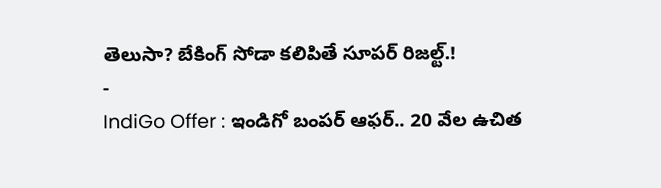తెలుసా? బేకింగ్ సోడా కలిపితే సూపర్ రిజల్ట్.!
-
IndiGo Offer : ఇండిగో బంపర్ ఆఫర్.. 20 వేల ఉచిత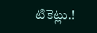టికెట్లు.!